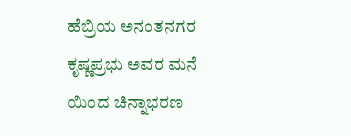ಹೆಬ್ರಿಯ ಅನಂತನಗರ ಕೃಷ್ಣಪ್ರಭು ಅವರ ಮನೆ ಯಿಂದ ಚಿನ್ನಾಭರಣ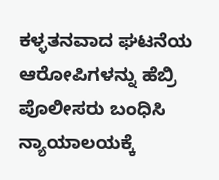ಕಳ್ಳತನವಾದ ಘಟನೆಯ ಆರೋಪಿಗಳನ್ನು ಹೆಬ್ರಿ ಪೊಲೀಸರು ಬಂಧಿಸಿ ನ್ಯಾಯಾಲಯಕ್ಕೆ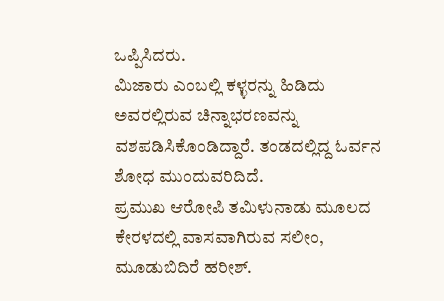ಒಪ್ಪಿಸಿದರು.
ಮಿಜಾರು ಎಂಬಲ್ಲಿ ಕಳ್ಳರನ್ನು ಹಿಡಿದು ಅವರಲ್ಲಿರುವ ಚಿನ್ನಾಭರಣವನ್ನು ವಶಪಡಿಸಿಕೊಂಡಿದ್ದಾರೆ. ತಂಡದಲ್ಲಿದ್ದ ಓರ್ವನ ಶೋಧ ಮುಂದುವರಿದಿದೆ.
ಪ್ರಮುಖ ಆರೋಪಿ ತಮಿಳುನಾಡು ಮೂಲದ ಕೇರಳದಲ್ಲಿ ವಾಸವಾಗಿರುವ ಸಲೀಂ, ಮೂಡುಬಿದಿರೆ ಹರೀಶ್.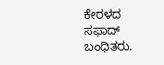ಕೇರಳದ ಸಫಾದ್ ಬಂಧಿತರು.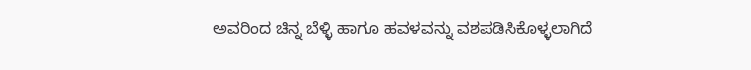ಅವರಿಂದ ಚಿನ್ನ ಬೆಳ್ಳಿ ಹಾಗೂ ಹವಳವನ್ನು ವಶಪಡಿಸಿಕೊಳ್ಳಲಾಗಿದೆ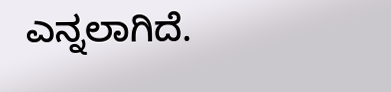ಎನ್ನಲಾಗಿದೆ.